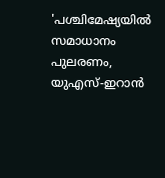'പശ്ചിമേഷ്യയിൽ സമാധാനം പുലരണം, യുഎസ്-ഇറാന്‍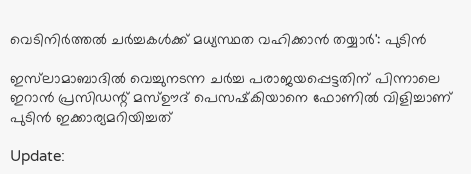വെടിനിര്‍ത്തല്‍ ചര്‍ച്ചകള്‍ക്ക് മധ്യസ്ഥത വഹിക്കാന്‍ തയ്യാര്‍': പുടിന്‍

ഇസ്‌ലാമാബാദില്‍ വെച്ചുനടന്ന ചര്‍ച്ച പരാജയപ്പെട്ടതിന് പിന്നാലെ ഇറാന്‍ പ്രസിഡന്റ് മസ്ഊദ് പെസഷ്‌കിയാനെ ഫോണില്‍ വിളിച്ചാണ് പുടിന്‍ ഇക്കാര്യമറിയിച്ചത്

Update: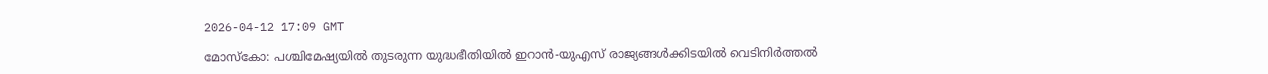2026-04-12 17:09 GMT

മോസ്‌കോ: പശ്ചിമേഷ്യയില്‍ തുടരുന്ന യുദ്ധഭീതിയില്‍ ഇറാന്‍-യുഎസ് രാജ്യങ്ങള്‍ക്കിടയില്‍ വെടിനിര്‍ത്തല്‍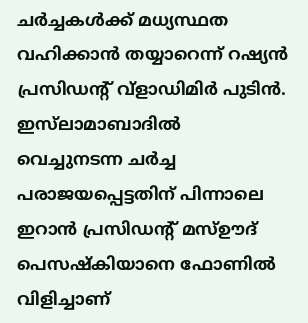ചര്‍ച്ചകള്‍ക്ക് മധ്യസ്ഥത വഹിക്കാൻ തയ്യാറെന്ന് റഷ്യന്‍ പ്രസിഡന്റ് വ്ളാഡിമിര്‍ പുടിന്‍. ഇസ്‌ലാമാബാദില്‍ വെച്ചുനടന്ന ചര്‍ച്ച പരാജയപ്പെട്ടതിന് പിന്നാലെ ഇറാന്‍ പ്രസിഡന്റ് മസ്ഊദ് പെസഷ്‌കിയാനെ ഫോണില്‍ വിളിച്ചാണ്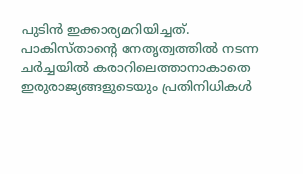പുടിന്‍ ഇക്കാര്യമറിയിച്ചത്. പാകിസ്താന്റെ നേതൃത്വത്തില്‍ നടന്ന ചര്‍ച്ചയില്‍ കരാറിലെത്താനാകാതെ ഇരുരാജ്യങ്ങളുടെയും പ്രതിനിധികള്‍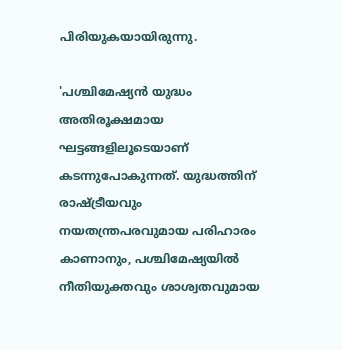പിരിയുകയായിരുന്നു.

'പശ്ചിമേഷ്യന്‍ യുദ്ധം അതിരൂക്ഷമായ ഘട്ടങ്ങളിലൂടെയാണ് കടന്നുപോകുന്നത്. യുദ്ധത്തിന് രാഷ്ട്രീയവും നയതന്ത്രപരവുമായ പരിഹാരം കാണാനും, പശ്ചിമേഷ്യയില്‍ നീതിയുക്തവും ശാശ്വതവുമായ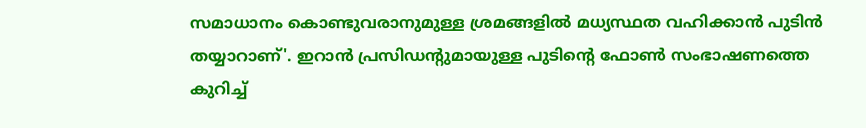സമാധാനം കൊണ്ടുവരാനുമുള്ള ശ്രമങ്ങളില്‍ മധ്യസ്ഥത വഹിക്കാന്‍ പുടിന്‍ തയ്യാറാണ്'. ഇറാന്‍ പ്രസിഡന്റുമായുള്ള പുടിന്റെ ഫോണ്‍ സംഭാഷണത്തെ കുറിച്ച്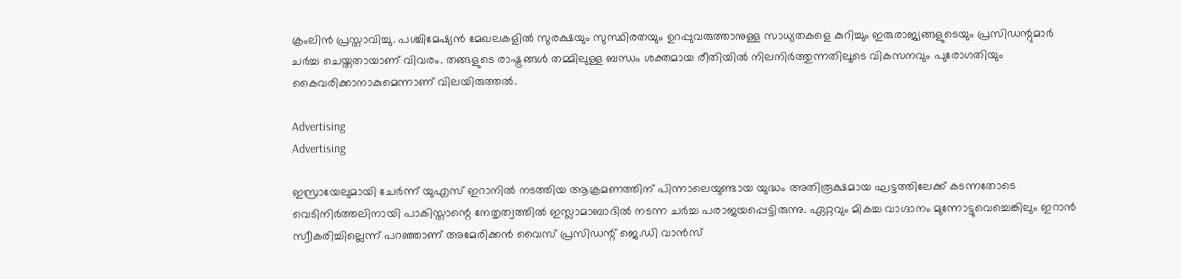ക്രംലിന്‍ പ്രസ്താവിച്ചു. പശ്ചിമേഷ്യന്‍ മേഖലകളില്‍ സുരക്ഷയും സുസ്ഥിരതയും ഉറപ്പുവരുത്താനുള്ള സാധ്യതകളെ കുറിച്ചും ഇരുരാജ്യങ്ങളുടെയും പ്രസിഡന്റുമാര്‍ ചര്‍ച്ച ചെയ്തതായാണ് വിവരം. തങ്ങളുടെ രാഷ്ട്രങ്ങള്‍ തമ്മിലുള്ള ബന്ധം ശക്തമായ രീതിയില്‍ നിലനിര്‍ത്തുന്നതിലൂടെ വികസനവും പുരോഗതിയും കൈവരിക്കാനാകുമെന്നാണ് വിലയിരുത്തല്‍.

Advertising
Advertising

ഇസ്രായേലുമായി ചേര്‍ന്ന് യുഎസ് ഇറാനില്‍ നടത്തിയ ആക്രമണത്തിന് പിന്നാലെയുണ്ടായ യുദ്ധം അതിരൂക്ഷമായ ഘട്ടത്തിലേക്ക് കടന്നതോടെ വെടിനിര്‍ത്തലിനായി പാകിസ്താന്റെ നേതൃത്വത്തില്‍ ഇസ്ലാമാബാദില്‍ നടന്ന ചര്‍ച്ച പരാജയപ്പെട്ടിരുന്നു. ഏറ്റവും മികച്ച വാഗ്ദാനം മുന്നോട്ടുവെച്ചെങ്കിലും ഇറാന്‍ സ്വീകരിച്ചില്ലെന്ന് പറഞ്ഞാണ് അമേരിക്കന്‍ വൈസ് പ്രസിഡന്റ് ജെ.ഡി വാന്‍സ്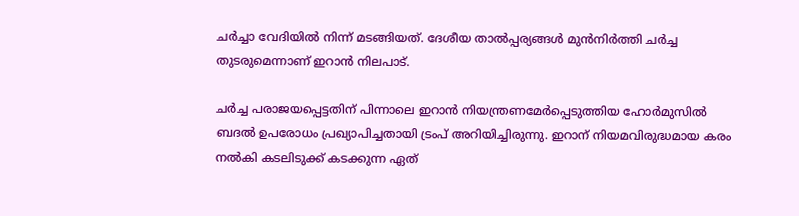ചര്‍ച്ചാ വേദിയില്‍ നിന്ന് മടങ്ങിയത്. ദേശീയ താല്‍പ്പര്യങ്ങള്‍ മുന്‍നിര്‍ത്തി ചര്‍ച്ച തുടരുമെന്നാണ് ഇറാന്‍ നിലപാട്.

ചര്‍ച്ച പരാജയപ്പെട്ടതിന് പിന്നാലെ ഇറാന്‍ നിയന്ത്രണമേര്‍പ്പെടുത്തിയ ഹോര്‍മുസില്‍ ബദല്‍ ഉപരോധം പ്രഖ്യാപിച്ചതായി ട്രംപ് അറിയിച്ചിരുന്നു. ഇറാന് നിയമവിരുദ്ധമായ കരം നല്‍കി കടലിടുക്ക് കടക്കുന്ന ഏത്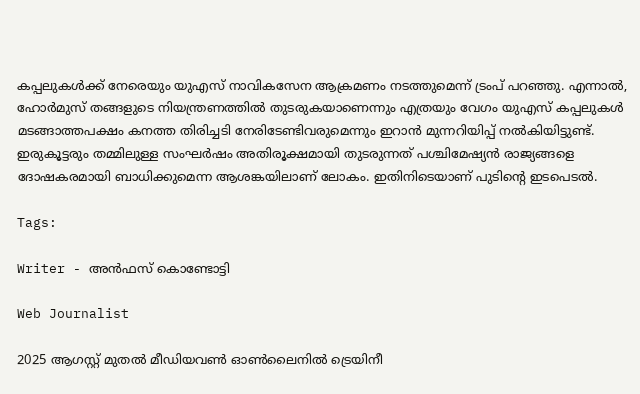കപ്പലുകള്‍ക്ക് നേരെയും യുഎസ് നാവികസേന ആക്രമണം നടത്തുമെന്ന് ട്രംപ് പറഞ്ഞു. എന്നാല്‍, ഹോര്‍മുസ് തങ്ങളുടെ നിയന്ത്രണത്തില്‍ തുടരുകയാണെന്നും എത്രയും വേഗം യുഎസ് കപ്പലുകള്‍ മടങ്ങാത്തപക്ഷം കനത്ത തിരിച്ചടി നേരിടേണ്ടിവരുമെന്നും ഇറാന്‍ മുന്നറിയിപ്പ് നല്‍കിയിട്ടുണ്ട്. ഇരുകൂട്ടരും തമ്മിലുള്ള സംഘര്‍ഷം അതിരൂക്ഷമായി തുടരുന്നത് പശ്ചിമേഷ്യന്‍ രാജ്യങ്ങളെ ദോഷകരമായി ബാധിക്കുമെന്ന ആശങ്കയിലാണ് ലോകം. ഇതിനിടെയാണ് പുടിന്റെ ഇടപെടല്‍.

Tags:

Writer - അൻഫസ് കൊണ്ടോട്ടി

Web Journalist

2025 ആഗസ്റ്റ് മുതൽ മീഡിയവൺ ഓൺലൈനിൽ ട്രെയിനീ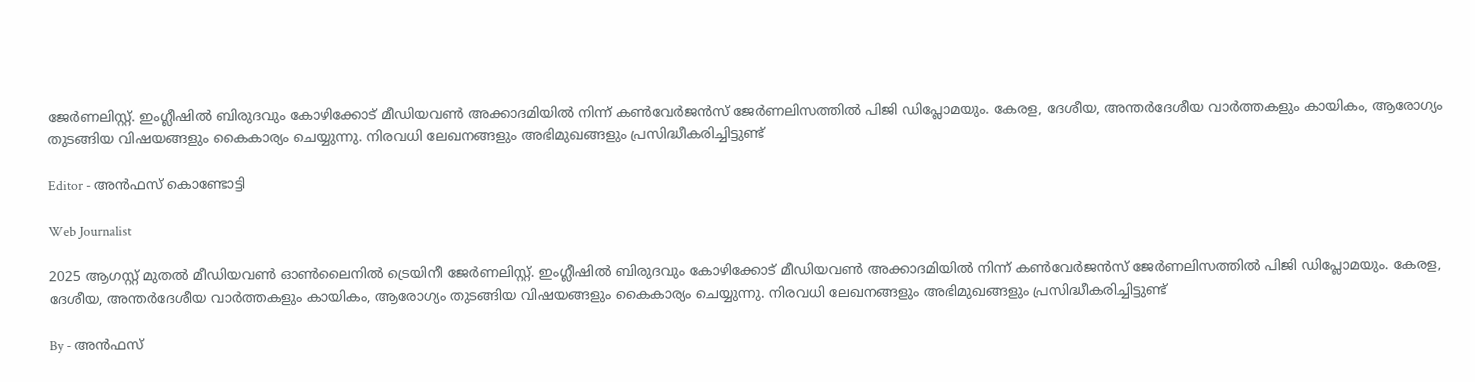ജേർണലിസ്റ്റ്. ഇംഗ്ലീഷിൽ ബിരുദവും കോഴിക്കോട് മീഡിയവൺ അക്കാദമിയിൽ നിന്ന് കൺവേർജൻസ് ജേർണലിസത്തിൽ പിജി ഡിപ്ലോമയും. കേരള, ദേശീയ, അന്തർദേശീയ വാർത്തകളും കായികം, ആരോഗ്യം തുടങ്ങിയ വിഷയങ്ങളും കൈകാര്യം ചെയ്യുന്നു. നിരവധി ലേഖനങ്ങളും അഭിമുഖങ്ങളും പ്രസിദ്ധീകരിച്ചിട്ടുണ്ട്

Editor - അൻഫസ് കൊണ്ടോട്ടി

Web Journalist

2025 ആഗസ്റ്റ് മുതൽ മീഡിയവൺ ഓൺലൈനിൽ ട്രെയിനീ ജേർണലിസ്റ്റ്. ഇംഗ്ലീഷിൽ ബിരുദവും കോഴിക്കോട് മീഡിയവൺ അക്കാദമിയിൽ നിന്ന് കൺവേർജൻസ് ജേർണലിസത്തിൽ പിജി ഡിപ്ലോമയും. കേരള, ദേശീയ, അന്തർദേശീയ വാർത്തകളും കായികം, ആരോഗ്യം തുടങ്ങിയ വിഷയങ്ങളും കൈകാര്യം ചെയ്യുന്നു. നിരവധി ലേഖനങ്ങളും അഭിമുഖങ്ങളും പ്രസിദ്ധീകരിച്ചിട്ടുണ്ട്

By - അൻഫസ്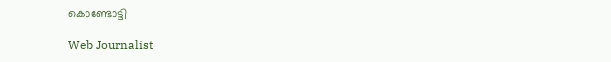കൊണ്ടോട്ടി

Web Journalist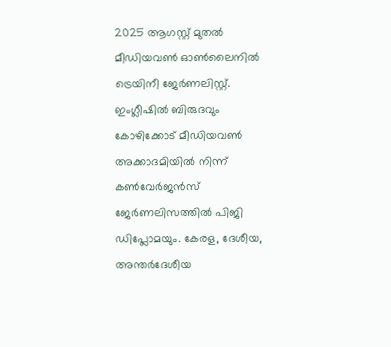2025 ആഗസ്റ്റ് മുതൽ മീഡിയവൺ ഓൺലൈനിൽ ട്രെയിനീ ജേർണലിസ്റ്റ്. ഇംഗ്ലീഷിൽ ബിരുദവും കോഴിക്കോട് മീഡിയവൺ അക്കാദമിയിൽ നിന്ന് കൺവേർജൻസ് ജേർണലിസത്തിൽ പിജി ഡിപ്ലോമയും. കേരള, ദേശീയ, അന്തർദേശീയ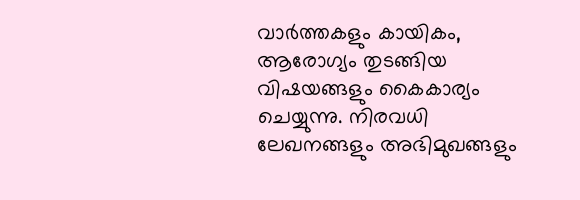വാർത്തകളും കായികം, ആരോഗ്യം തുടങ്ങിയ വിഷയങ്ങളും കൈകാര്യം ചെയ്യുന്നു. നിരവധി ലേഖനങ്ങളും അഭിമുഖങ്ങളും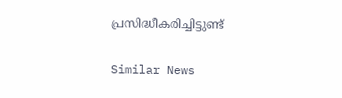പ്രസിദ്ധീകരിച്ചിട്ടുണ്ട്

Similar News